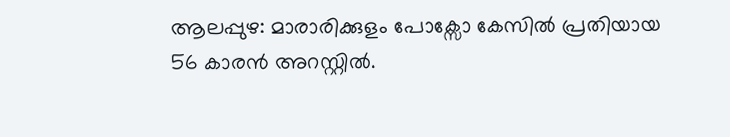ആലപ്പുഴ: മാരാരിക്കുളം പോക്സോ കേസിൽ പ്രതിയായ 56 കാരൻ അറസ്റ്റിൽ.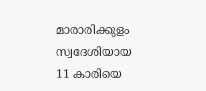മാരാരിക്കുളം സ്വദേശിയായ 11 കാരിയെ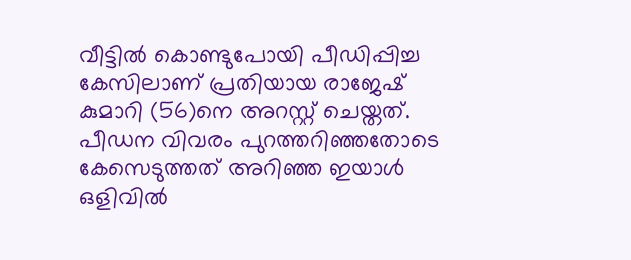വീട്ടിൽ കൊണ്ടുപോയി പീഡിപ്പിച്ച കേസിലാണ് പ്രതിയായ രാജേഷ് കുമാറി (56)നെ അറസ്റ്റ് ചെയ്തത്. പീഡന വിവരം പുറത്തറിഞ്ഞതോടെ കേസെടുത്തത് അറിഞ്ഞ ഇയാൾ ഒളിവിൽ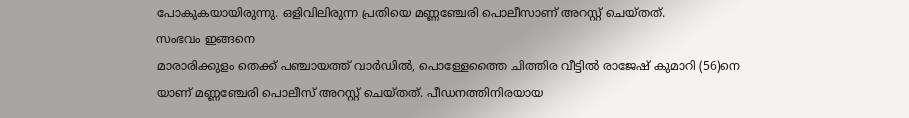പോകുകയായിരുന്നു. ഒളിവിലിരുന്ന പ്രതിയെ മണ്ണഞ്ചേരി പൊലീസാണ് അറസ്റ്റ് ചെയ്തത്.
സംഭവം ഇങ്ങനെ
മാരാരിക്കുളം തെക്ക് പഞ്ചായത്ത് വാർഡിൽ, പൊള്ളേത്തൈ ചിത്തിര വീട്ടിൽ രാജേഷ് കുമാറി (56)നെ യാണ് മണ്ണഞ്ചേരി പൊലീസ് അറസ്റ്റ് ചെയ്തത്. പീഡനത്തിനിരയായ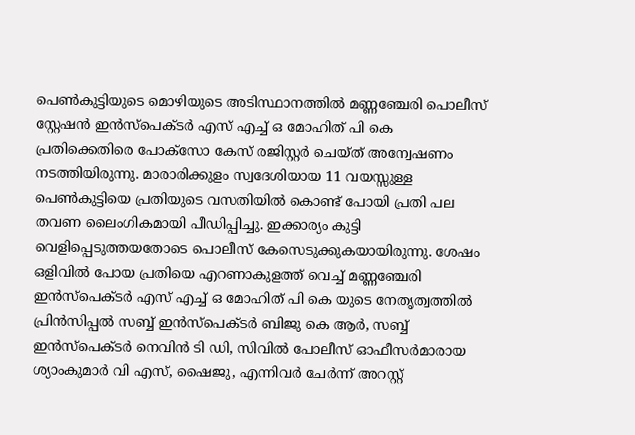പെൺകുട്ടിയുടെ മൊഴിയുടെ അടിസ്ഥാനത്തിൽ മണ്ണഞ്ചേരി പൊലീസ് സ്റ്റേഷൻ ഇൻസ്പെക്ടർ എസ് എച്ച് ഒ മോഹിത് പി കെ പ്രതിക്കെതിരെ പോക്സോ കേസ് രജിസ്റ്റർ ചെയ്ത് അന്വേഷണം നടത്തിയിരുന്നു. മാരാരിക്കുളം സ്വദേശിയായ 11 വയസ്സുള്ള പെൺകുട്ടിയെ പ്രതിയുടെ വസതിയിൽ കൊണ്ട് പോയി പ്രതി പല തവണ ലൈംഗികമായി പീഡിപ്പിച്ചു. ഇക്കാര്യം കുട്ടി വെളിപ്പെടുത്തയതോടെ പൊലീസ് കേസെടുക്കുകയായിരുന്നു. ശേഷം ഒളിവിൽ പോയ പ്രതിയെ എറണാകുളത്ത് വെച്ച് മണ്ണഞ്ചേരി ഇൻസ്പെക്ടർ എസ് എച്ച് ഒ മോഹിത് പി കെ യുടെ നേതൃത്വത്തിൽ പ്രിൻസിപ്പൽ സബ്ബ് ഇൻസ്പെക്ടർ ബിജു കെ ആർ, സബ്ബ് ഇൻസ്പെക്ടർ നെവിൻ ടി ഡി, സിവിൽ പോലീസ് ഓഫീസർമാരായ ശ്യാംകുമാർ വി എസ്, ഷൈജു, എന്നിവർ ചേർന്ന് അറസ്റ്റ്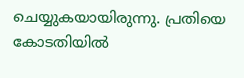ചെയ്യുകയായിരുന്നു. പ്രതിയെ കോടതിയിൽ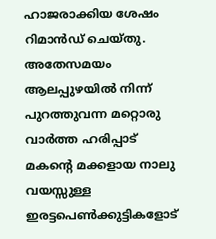ഹാജരാക്കിയ ശേഷം റിമാൻഡ് ചെയ്തു.
അതേസമയം ആലപ്പുഴയിൽ നിന്ന് പുറത്തുവന്ന മറ്റൊരു വാർത്ത ഹരിപ്പാട് മകന്റെ മക്കളായ നാലു വയസ്സുള്ള ഇരട്ടപെൺക്കുട്ടികളോട്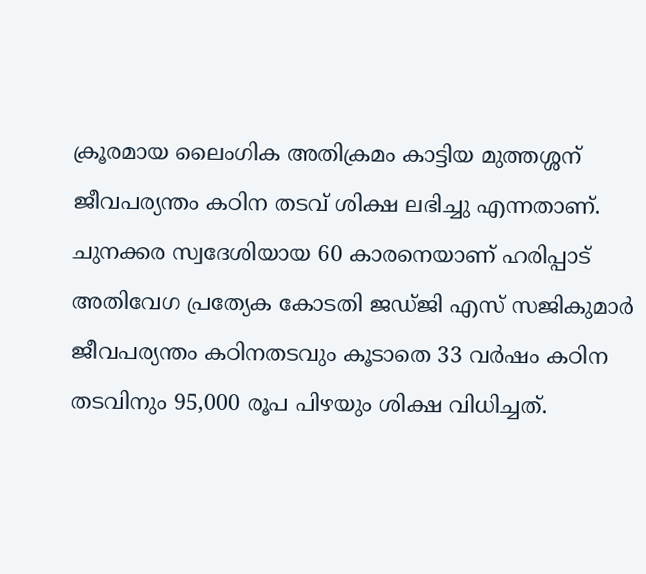ക്രൂരമായ ലൈംഗിക അതിക്രമം കാട്ടിയ മുത്തശ്ശന് ജീവപര്യന്തം കഠിന തടവ് ശിക്ഷ ലഭിച്ചു എന്നതാണ്. ചുനക്കര സ്വദേശിയായ 60 കാരനെയാണ് ഹരിപ്പാട് അതിവേഗ പ്രത്യേക കോടതി ജഡ്ജി എസ് സജികുമാർ ജീവപര്യന്തം കഠിനതടവും കൂടാതെ 33 വർഷം കഠിന തടവിനും 95,000 രൂപ പിഴയും ശിക്ഷ വിധിച്ചത്.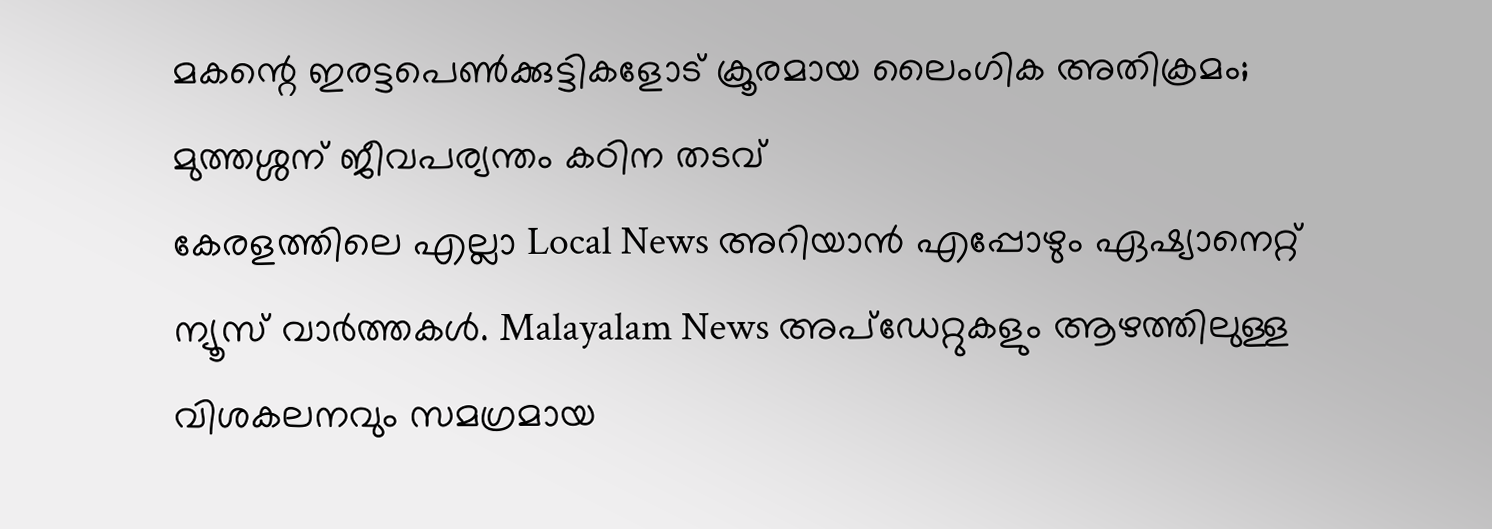മകന്റെ ഇരട്ടപെൺക്കുട്ടികളോട് ക്രൂരമായ ലൈംഗിക അതിക്രമം; മുത്തശ്ശന് ജീവപര്യന്തം കഠിന തടവ്
കേരളത്തിലെ എല്ലാ Local News അറിയാൻ എപ്പോഴും ഏഷ്യാനെറ്റ് ന്യൂസ് വാർത്തകൾ. Malayalam News അപ്ഡേറ്റുകളും ആഴത്തിലുള്ള വിശകലനവും സമഗ്രമായ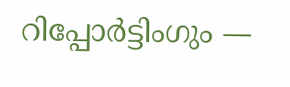റിപ്പോർട്ടിംഗും —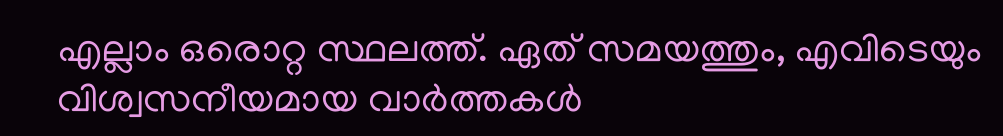എല്ലാം ഒരൊറ്റ സ്ഥലത്ത്. ഏത് സമയത്തും, എവിടെയും വിശ്വസനീയമായ വാർത്തകൾ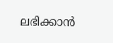ലഭിക്കാൻ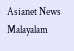Asianet News Malayalam